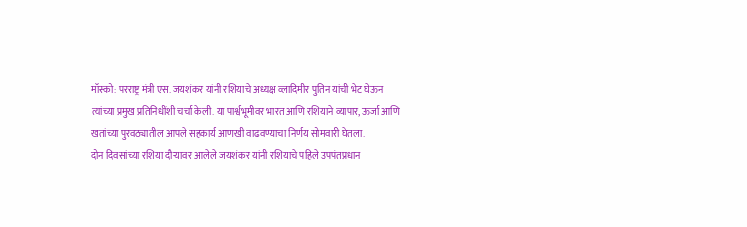मॉस्को: परराष्ट्र मंत्री एस. जयशंकर यांनी रशियाचे अध्यक्ष व्लादिमीर पुतिन यांची भेट घेऊन त्यांच्या प्रमुख प्रतिनिधींशी चर्चा केली. या पार्श्वभूमीवर भारत आणि रशियाने व्यापार, ऊर्जा आणि खतांच्या पुरवठ्यातील आपले सहकार्य आणखी वाढवण्याचा निर्णय सोमवारी घेतला.
दोन दिवसांच्या रशिया दौऱ्यावर आलेले जयशंकर यांनी रशियाचे पहिले उपपंतप्रधान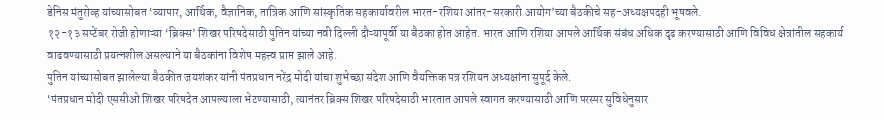डेनिस मंतुरोव्ह यांच्यासोबत ‘व्यापार, आर्थिक, वैज्ञानिक, तांत्रिक आणि सांस्कृतिक सहकार्यावरील भारत-रशिया आंतर-सरकारी आयोग’च्या बैठकीचे सह-अध्यक्षपदही भूषवले.
१२-१३ सप्टेंबर रोजी होणाऱ्या ‘ब्रिक्स’ शिखर परिषदेसाठी पुतिन यांच्या नवी दिल्ली दौऱ्यापूर्वी या बैठका होत आहेत. भारत आणि रशिया आपले आर्थिक संबंध अधिक दृढ करण्यासाठी आणि विविध क्षेत्रांतील सहकार्य वाढवण्यासाठी प्रयत्नशील असल्याने या बैठकांना विशेष महत्त्व प्राप्त झाले आहे.
पुतिन यांच्यासोबत झालेल्या बैठकीत जयशंकर यांनी पंतप्रधान नरेंद्र मोदी यांचा शुभेच्छा संदेश आणि वैयक्तिक पत्र रशियन अध्यक्षांना सुपूर्द केले.
‘पंतप्रधान मोदी एससीओ शिखर परिषदेत आपल्याला भेटण्यासाठी, त्यानंतर ब्रिक्स शिखर परिषदेसाठी भारतात आपले स्वागत करण्यासाठी आणि परस्पर सुविधेनुसार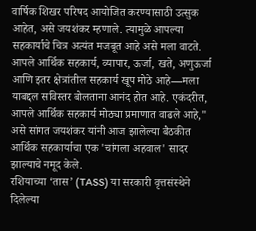वार्षिक शिखर परिषद आयोजित करण्यासाठी उत्सुक आहेत, असे जयशंकर म्हणाले. त्यामुळे आपल्या सहकार्याचे चित्र अत्यंत मजबूत आहे असे मला वाटते. आपले आर्थिक सहकार्य, व्यापार, ऊर्जा, खते, अणुऊर्जा आणि इतर क्षेत्रांतील सहकार्य खूप मोठे आहे—मला याबद्दल सविस्तर बोलताना आनंद होत आहे. एकंदरीत, आपले आर्थिक सहकार्य मोठ्या प्रमाणात वाढले आहे," असे सांगत जयशंकर यांनी आज झालेल्या बैठकीत आर्थिक सहकार्याचा एक 'चांगला अहवाल' सादर झाल्याचे नमूद केले.
रशियाच्या ‘तास’ (TASS) या सरकारी वृत्तसंस्थेने दिलेल्या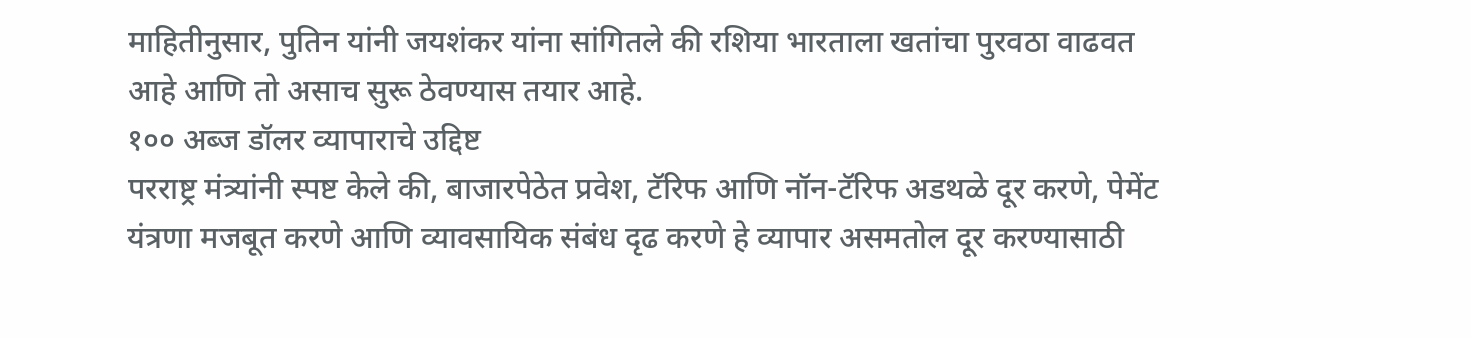माहितीनुसार, पुतिन यांनी जयशंकर यांना सांगितले की रशिया भारताला खतांचा पुरवठा वाढवत आहे आणि तो असाच सुरू ठेवण्यास तयार आहे.
१०० अब्ज डॉलर व्यापाराचे उद्दिष्ट
परराष्ट्र मंत्र्यांनी स्पष्ट केले की, बाजारपेठेत प्रवेश, टॅरिफ आणि नॉन-टॅरिफ अडथळे दूर करणे, पेमेंट यंत्रणा मजबूत करणे आणि व्यावसायिक संबंध दृढ करणे हे व्यापार असमतोल दूर करण्यासाठी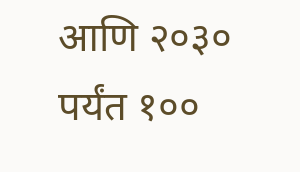आणि २०३० पर्यंत १००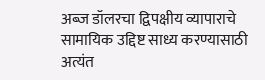अब्ज डॉलरचा द्विपक्षीय व्यापाराचे सामायिक उद्दिष्ट साध्य करण्यासाठी अत्यंत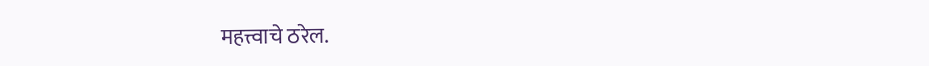महत्त्वाचे ठरेल.